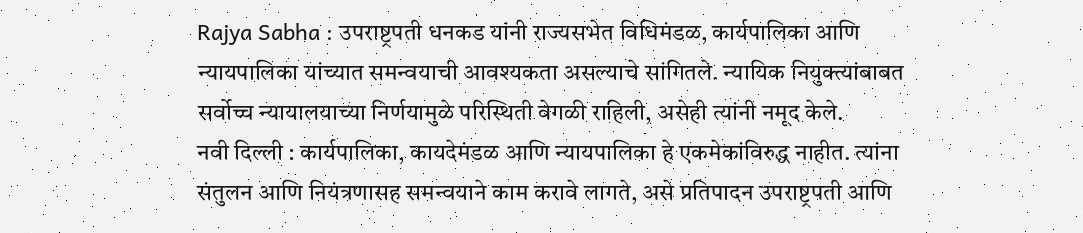Rajya Sabha : उपराष्ट्रपती धनकड यांनी राज्यसभेत विधिमंडळ, कार्यपालिका आणि न्यायपालिका यांच्यात समन्वयाची आवश्यकता असल्याचे सांगितले. न्यायिक नियुक्त्यांबाबत सर्वोच्च न्यायालयाच्या निर्णयामुळे परिस्थिती वेगळी राहिली, असेही त्यांनी नमूद केले.
नवी दिल्ली : कार्यपालिका, कायदेमंडळ आणि न्यायपालिका हे एकमेकांविरुद्ध नाहीत. त्यांना संतुलन आणि नियंत्रणासह समन्वयाने काम करावे लागते, असे प्रतिपादन उपराष्ट्रपती आणि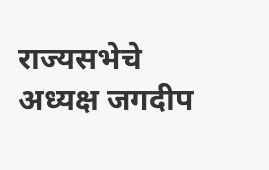राज्यसभेचे अध्यक्ष जगदीप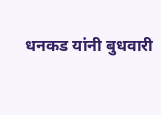धनकड यांनी बुधवारी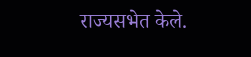राज्यसभेत केले.